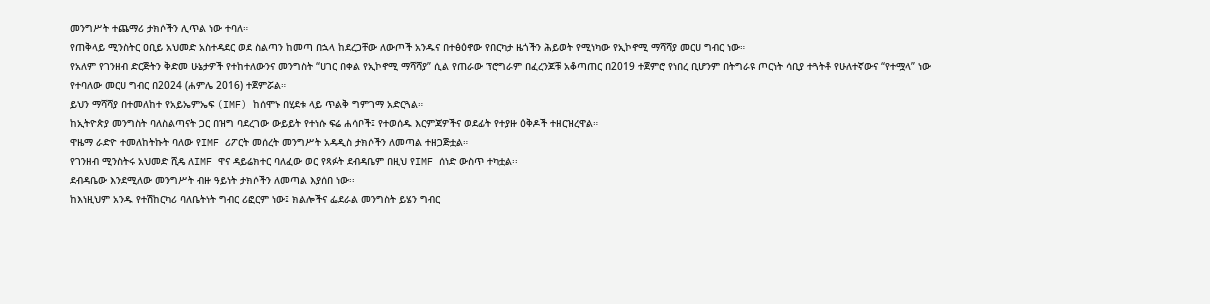መንግሥት ተጨማሪ ታክሶችን ሊጥል ነው ተባለ።
የጠቅላይ ሚንስትር ዐቢይ አህመድ አስተዳደር ወደ ስልጣን ከመጣ በኋላ ከደረጋቸው ለውጦች አንዱና በተፅዕኖው የበርካታ ዜጎችን ሕይወት የሚነካው የኢኮኖሚ ማሻሻያ መርሀ ግብር ነው።
የአለም የገንዘብ ድርጅትን ቅድመ ሁኔታዎች የተከተለውንና መንግስት “ሀገር በቀል የኢኮኖሚ ማሻሻያ” ሲል የጠራው ፕሮግራም በፈረንጆቹ አቆጣጠር በ2019 ተጀምሮ የነበረ ቢሆንም በትግራዩ ጦርነት ሳቢያ ተጓትቶ የሁለተኛውና “የተሟላ” ነው የተባለው መርሀ ግብር በ2024 (ሐምሌ 2016) ተጀምሯል።
ይህን ማሻሻያ በተመለከተ የአይኤምኤፍ (IMF) ከሰሞኑ በሂደቱ ላይ ጥልቅ ግምገማ አድርጓል።
ከኢትዮጵያ መንግስት ባለስልጣናት ጋር በዝግ ባደረገው ውይይት የተነሱ ፍሬ ሐሳቦች፤ የተወሰዱ እርምጃዎችና ወደፊት የተያዙ ዕቅዶች ተዘርዝረዋል።
ዋዜማ ራድዮ ተመለከትኩት ባለው የIMF ሪፖርት መሰረት መንግሥት አዳዲስ ታክሶችን ለመጣል ተዘጋጅቷል።
የገንዘብ ሚንስትሩ አህመድ ሺዴ ለIMF ዋና ዳይሬክተር ባለፈው ወር የጻፉት ደብዳቤም በዚህ የIMF ሰነድ ውስጥ ተካቷል፡፡
ደብዳቤው እንደሚለው መንግሥት ብዙ ዓይነት ታክሶችን ለመጣል እያሰበ ነው፡፡
ከእነዚህም አንዱ የተሽከርካሪ ባለቤትነት ግብር ሪፎርም ነው፤ ክልሎችና ፌደራል መንግስት ይሄን ግብር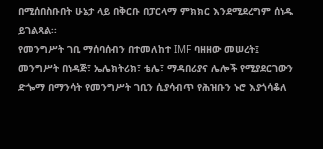በሚሰበስቡበት ሁኔታ ላይ በቅርቡ በፓርላማ ምክክር እንደሚደረግም ሰነዱ ይገልጻል፡፡
የመንግሥት ገቢ ማሰባሰብን በተመለከተ IMF ባዘዘው መሠረት፤ መንግሥት በነዳጅ፣ ኤሌክትሪክ፣ ቴሌ፣ ማዳበሪያና ሌሎች የሚያደርገውን ድጐማ በማንሳት የመንግሥት ገቢን ሲያሳብጥ የሕዝቡን ኑሮ እያጎሳቆለ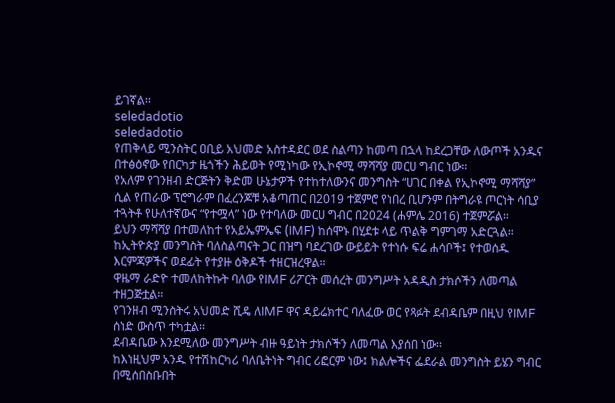ይገኛል፡፡
seledadotio
seledadotio
የጠቅላይ ሚንስትር ዐቢይ አህመድ አስተዳደር ወደ ስልጣን ከመጣ በኋላ ከደረጋቸው ለውጦች አንዱና በተፅዕኖው የበርካታ ዜጎችን ሕይወት የሚነካው የኢኮኖሚ ማሻሻያ መርሀ ግብር ነው።
የአለም የገንዘብ ድርጅትን ቅድመ ሁኔታዎች የተከተለውንና መንግስት “ሀገር በቀል የኢኮኖሚ ማሻሻያ” ሲል የጠራው ፕሮግራም በፈረንጆቹ አቆጣጠር በ2019 ተጀምሮ የነበረ ቢሆንም በትግራዩ ጦርነት ሳቢያ ተጓትቶ የሁለተኛውና “የተሟላ” ነው የተባለው መርሀ ግብር በ2024 (ሐምሌ 2016) ተጀምሯል።
ይህን ማሻሻያ በተመለከተ የአይኤምኤፍ (IMF) ከሰሞኑ በሂደቱ ላይ ጥልቅ ግምገማ አድርጓል።
ከኢትዮጵያ መንግስት ባለስልጣናት ጋር በዝግ ባደረገው ውይይት የተነሱ ፍሬ ሐሳቦች፤ የተወሰዱ እርምጃዎችና ወደፊት የተያዙ ዕቅዶች ተዘርዝረዋል።
ዋዜማ ራድዮ ተመለከትኩት ባለው የIMF ሪፖርት መሰረት መንግሥት አዳዲስ ታክሶችን ለመጣል ተዘጋጅቷል።
የገንዘብ ሚንስትሩ አህመድ ሺዴ ለIMF ዋና ዳይሬክተር ባለፈው ወር የጻፉት ደብዳቤም በዚህ የIMF ሰነድ ውስጥ ተካቷል፡፡
ደብዳቤው እንደሚለው መንግሥት ብዙ ዓይነት ታክሶችን ለመጣል እያሰበ ነው፡፡
ከእነዚህም አንዱ የተሽከርካሪ ባለቤትነት ግብር ሪፎርም ነው፤ ክልሎችና ፌደራል መንግስት ይሄን ግብር በሚሰበስቡበት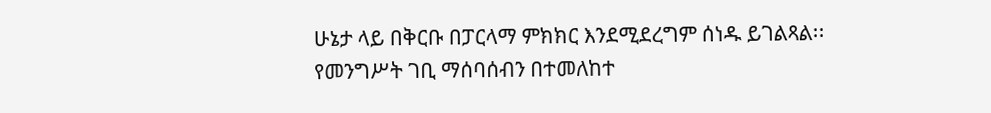ሁኔታ ላይ በቅርቡ በፓርላማ ምክክር እንደሚደረግም ሰነዱ ይገልጻል፡፡
የመንግሥት ገቢ ማሰባሰብን በተመለከተ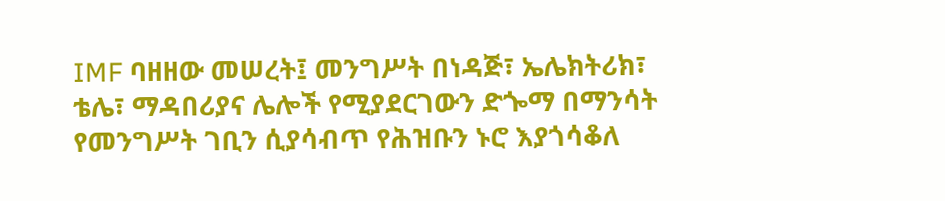IMF ባዘዘው መሠረት፤ መንግሥት በነዳጅ፣ ኤሌክትሪክ፣ ቴሌ፣ ማዳበሪያና ሌሎች የሚያደርገውን ድጐማ በማንሳት የመንግሥት ገቢን ሲያሳብጥ የሕዝቡን ኑሮ እያጎሳቆለ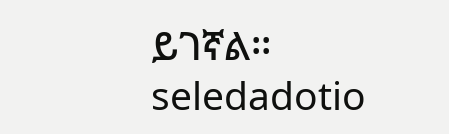ይገኛል፡፡
seledadotio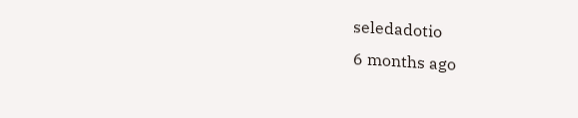seledadotio
6 months ago